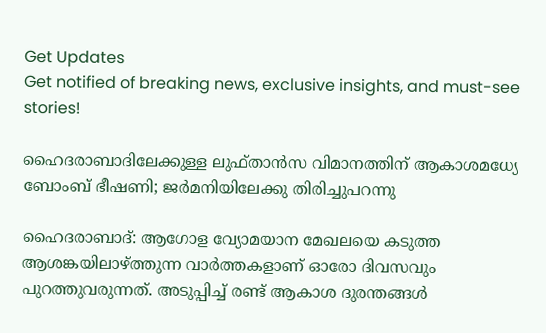Get Updates
Get notified of breaking news, exclusive insights, and must-see stories!

ഹൈദരാബാദിലേക്കുള്ള ലുഫ്താന്‍സ വിമാനത്തിന് ആകാശമധ്യേ ബോംബ് ഭീഷണി; ജര്‍മനിയിലേക്കു തിരിച്ചുപറന്നു

ഹൈദരാബാദ്: ആഗോള വ്യോമയാന മേഖലയെ കടുത്ത ആശങ്കയിലാഴ്ത്തുന്ന വാര്‍ത്തകളാണ് ഓരോ ദിവസവും പുറത്തുവരുന്നത്. അടുപ്പിച്ച് രണ്ട് ആകാശ ദുരന്തങ്ങള്‍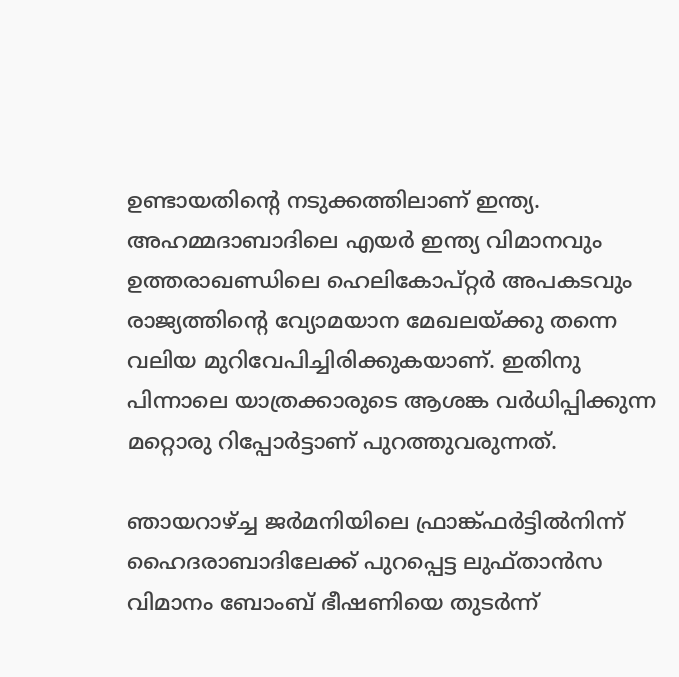ഉണ്ടായതിന്റെ നടുക്കത്തിലാണ് ഇന്ത്യ. അഹമ്മദാബാദിലെ എയര്‍ ഇന്ത്യ വിമാനവും ഉത്തരാഖണ്ഡിലെ ഹെലികോപ്റ്റര്‍ അപകടവും രാജ്യത്തിന്റെ വ്യോമയാന മേഖലയ്ക്കു തന്നെ വലിയ മുറിവേപിച്ചിരിക്കുകയാണ്. ഇതിനു പിന്നാലെ യാത്രക്കാരുടെ ആശങ്ക വര്‍ധിപ്പിക്കുന്ന മറ്റൊരു റിപ്പോര്‍ട്ടാണ് പുറത്തുവരുന്നത്.

ഞായറാഴ്ച്ച ജര്‍മനിയിലെ ഫ്രാങ്ക്ഫര്‍ട്ടില്‍നിന്ന് ഹൈദരാബാദിലേക്ക് പുറപ്പെട്ട ലുഫ്താന്‍സ വിമാനം ബോംബ് ഭീഷണിയെ തുടര്‍ന്ന്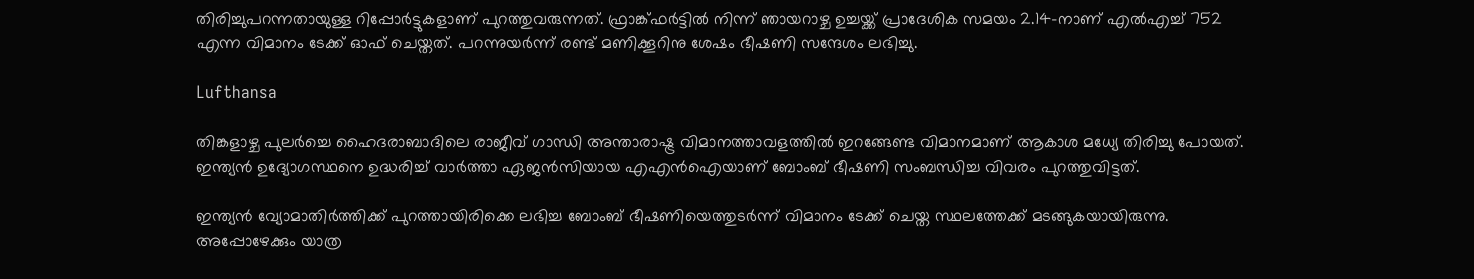തിരിച്ചുപറന്നതായുള്ള റിപ്പോര്‍ട്ടുകളാണ് പുറത്തുവരുന്നത്. ഫ്രാങ്ക്ഫര്‍ട്ടില്‍ നിന്ന് ഞായറാഴ്ച ഉച്ചയ്ക്ക് പ്രാദേശിക സമയം 2.14-നാണ് എല്‍എച്ച് 752 എന്ന വിമാനം ടേക്ക് ഓഫ് ചെയ്തത്. പറന്നുയര്‍ന്ന് രണ്ട് മണിക്കൂറിനു ശേഷം ഭീഷണി സന്ദേശം ലഭിച്ചു.

Lufthansa

തിങ്കളാഴ്ച പുലര്‍ച്ചെ ഹൈദരാബാദിലെ രാജീവ് ഗാന്ധി അന്താരാഷ്ട്ര വിമാനത്താവളത്തില്‍ ഇറങ്ങേണ്ട വിമാനമാണ് ആകാശ മധ്യേ തിരിച്ചു പോയത്. ഇന്ത്യന്‍ ഉദ്യോഗസ്ഥനെ ഉദ്ധരിച്ച് വാര്‍ത്താ ഏജന്‍സിയായ എഎന്‍ഐയാണ് ബോംബ് ഭീഷണി സംബന്ധിച്ച വിവരം പുറത്തുവിട്ടത്.

ഇന്ത്യന്‍ വ്യോമാതിര്‍ത്തിക്ക് പുറത്തായിരിക്കെ ലഭിച്ച ബോംബ് ഭീഷണിയെത്തുടര്‍ന്ന് വിമാനം ടേക്ക് ചെയ്ത സ്ഥലത്തേക്ക് മടങ്ങുകയായിരുന്നു. അപ്പോഴേക്കും യാത്ര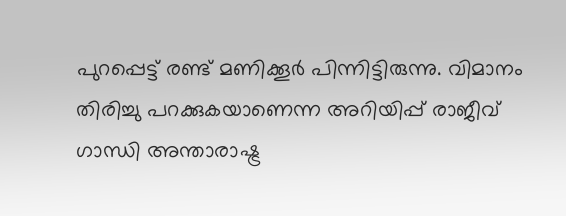പുറപ്പെട്ട് രണ്ട് മണിക്കൂര്‍ പിന്നിട്ടിരുന്നു. വിമാനം തിരിച്ചു പറക്കുകയാണെന്ന അറിയിപ്പ് രാജീവ് ഗാന്ധി അന്താരാഷ്ട്ര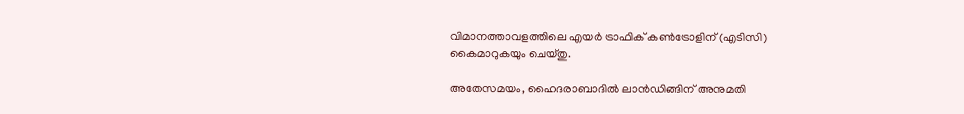വിമാനത്താവളത്തിലെ എയര്‍ ട്രാഫിക് കണ്‍ട്രോളിന് (എടിസി) കൈമാറുകയും ചെയ്തു.

അതേസമയം, ഹൈദരാബാദില്‍ ലാന്‍ഡിങ്ങിന് അനുമതി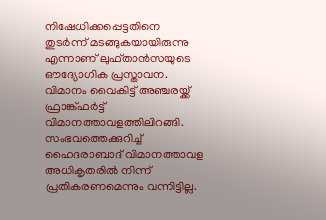നിഷേധിക്കപ്പെട്ടതിനെ തുടര്‍ന്ന് മടങ്ങുകയായിരുന്നു എന്നാണ് ലുഫ്താന്‍സയുടെ ഔദ്യോഗിക പ്രസ്താവന. വിമാനം വൈകിട്ട് അഞ്ചരയ്ക്ക് ഫ്രാങ്ക്ഫര്‍ട്ട് വിമാനത്താവളത്തിലിറങ്ങി. സംഭവത്തെക്കുറിച്ച് ഹൈദരാബാദ് വിമാനത്താവള അധികൃതരില്‍ നിന്ന് പ്രതികരണമെന്നും വന്നിട്ടില്ല.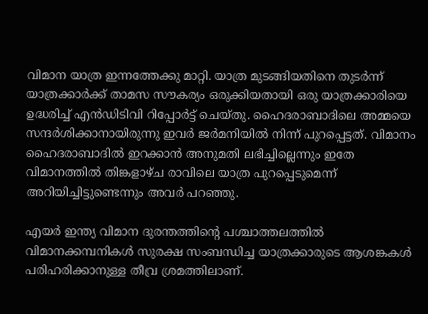വിമാന യാത്ര ഇന്നത്തേക്കു മാറ്റി. യാത്ര മുടങ്ങിയതിനെ തുടര്‍ന്ന് യാത്രക്കാര്‍ക്ക് താമസ സൗകര്യം ഒരുക്കിയതായി ഒരു യാത്രക്കാരിയെ ഉദ്ധരിച്ച് എന്‍ഡിടിവി റിപ്പോര്‍ട്ട് ചെയ്തു. ഹൈദരാബാദിലെ അമ്മയെ സന്ദര്‍ശിക്കാനായിരുന്നു ഇവര്‍ ജര്‍മനിയില്‍ നിന്ന് പുറപ്പെട്ടത്. വിമാനം ഹൈദരാബാദില്‍ ഇറക്കാന്‍ അനുമതി ലഭിച്ചില്ലെന്നും ഇതേ വിമാനത്തില്‍ തിങ്കളാഴ്ച രാവിലെ യാത്ര പുറപ്പെടുമെന്ന് അറിയിച്ചിട്ടുണ്ടെന്നും അവര്‍ പറഞ്ഞു.

എയര്‍ ഇന്ത്യ വിമാന ദുരന്തത്തിന്റെ പശ്ചാത്തലത്തില്‍ വിമാനക്കമ്പനികള്‍ സുരക്ഷ സംബന്ധിച്ച യാത്രക്കാരുടെ ആശങ്കകള്‍ പരിഹരിക്കാനുള്ള തീവ്ര ശ്രമത്തിലാണ്.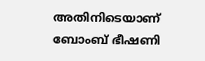അതിനിടെയാണ് ബോംബ് ഭീഷണി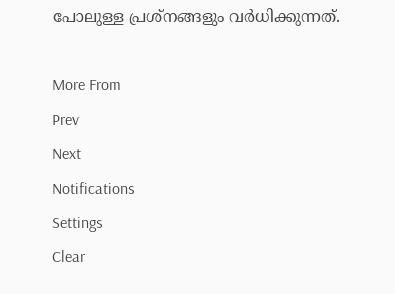പോലുള്ള പ്രശ്‌നങ്ങളും വര്‍ധിക്കുന്നത്.

More From
Prev
Next
Notifications
Settings
Clear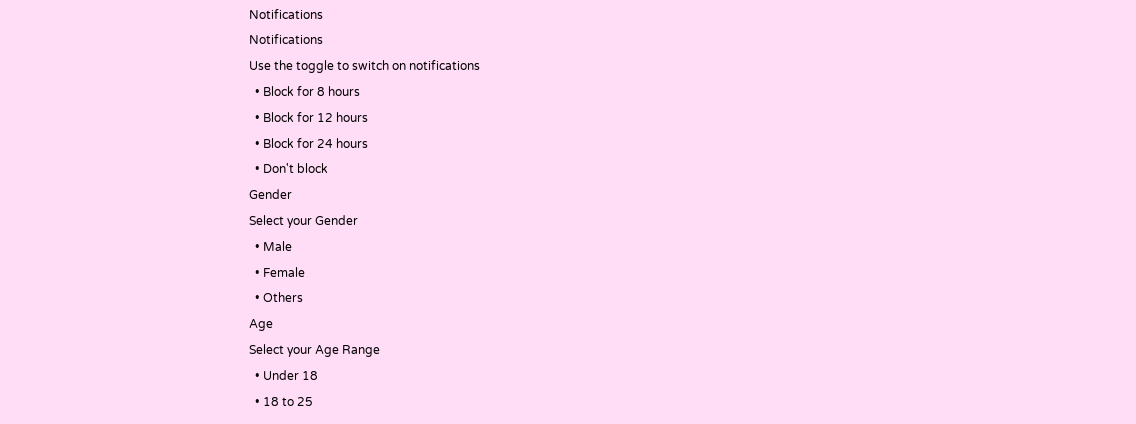Notifications
Notifications
Use the toggle to switch on notifications
  • Block for 8 hours
  • Block for 12 hours
  • Block for 24 hours
  • Don't block
Gender
Select your Gender
  • Male
  • Female
  • Others
Age
Select your Age Range
  • Under 18
  • 18 to 25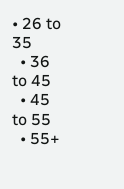• 26 to 35
  • 36 to 45
  • 45 to 55
  • 55+